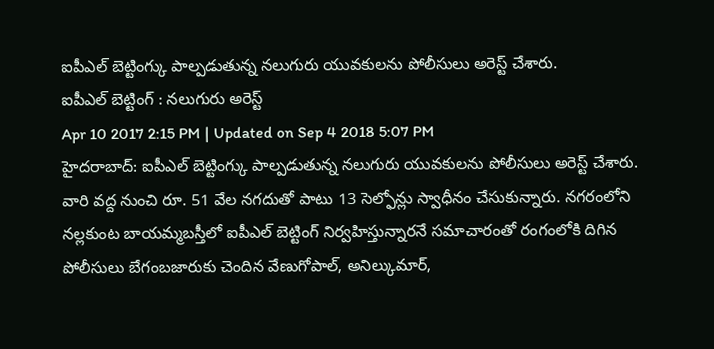ఐపీఎల్ బెట్టింగ్కు పాల్పడుతున్న నలుగురు యువకులను పోలీసులు అరెస్ట్ చేశారు.
ఐపీఎల్ బెట్టింగ్ : నలుగురు అరెస్ట్
Apr 10 2017 2:15 PM | Updated on Sep 4 2018 5:07 PM
హైదరాబాద్: ఐపీఎల్ బెట్టింగ్కు పాల్పడుతున్న నలుగురు యువకులను పోలీసులు అరెస్ట్ చేశారు. వారి వద్ద నుంచి రూ. 51 వేల నగదుతో పాటు 13 సెల్ఫోన్లు స్వాధీనం చేసుకున్నారు. నగరంలోని నల్లకుంట బాయమ్మబస్తీలో ఐపీఎల్ బెట్టింగ్ నిర్వహిస్తున్నారనే సమాచారంతో రంగంలోకి దిగిన పోలీసులు బేగంబజారుకు చెందిన వేణుగోపాల్, అనిల్కుమార్,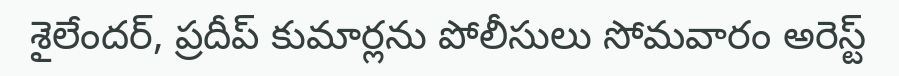శైలేందర్, ప్రదీప్ కుమార్లను పోలీసులు సోమవారం అరెస్ట్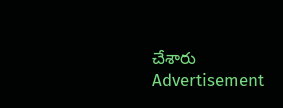చేశారు
Advertisement